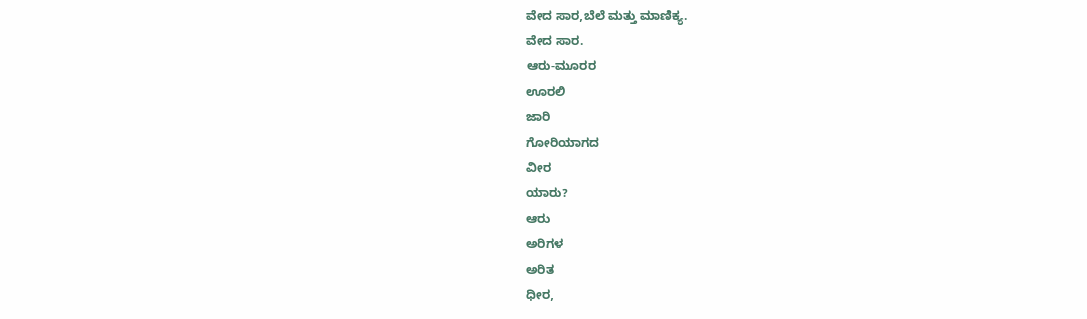ವೇದ ಸಾರ,ಬೆಲೆ ಮತ್ತು ಮಾಣಿಕ್ಯ.
ವೇದ ಸಾರ.
ಆರು-ಮೂರರ
ಊರಲಿ
ಜಾರಿ
ಗೋರಿಯಾಗದ
ವೀರ
ಯಾರು?
ಆರು
ಅರಿಗಳ
ಅರಿತ
ಧೀರ,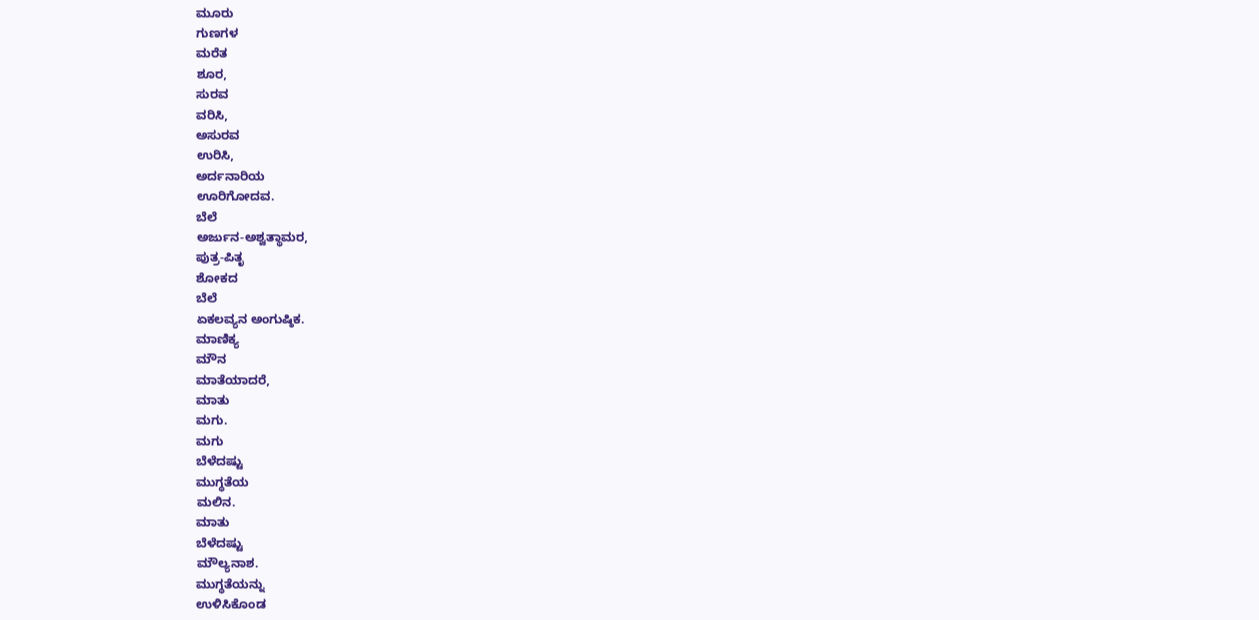ಮೂರು
ಗುಣಗಳ
ಮರೆತ
ಶೂರ,
ಸುರವ
ವರಿಸಿ,
ಅಸುರವ
ಉರಿಸಿ,
ಅರ್ದನಾರಿಯ
ಊರಿಗೋದವ.
ಬೆಲೆ
ಅರ್ಜುನ-ಅಶ್ವತ್ಥಾಮರ,
ಪುತ್ರ-ಪಿತೃ
ಶೋಕದ
ಬೆಲೆ
ಏಕಲವ್ಯನ ಅಂಗುಷ್ಠಿಕ.
ಮಾಣಿಕ್ಯ
ಮೌನ
ಮಾತೆಯಾದರೆ,
ಮಾತು
ಮಗು.
ಮಗು
ಬೆಳೆದಷ್ಟು
ಮುಗ್ಧತೆಯ
ಮಲಿನ.
ಮಾತು
ಬೆಳೆದಷ್ಟು
ಮೌಲ್ಯನಾಶ.
ಮುಗ್ಧತೆಯನ್ನು
ಉಳಿಸಿಕೊಂಡ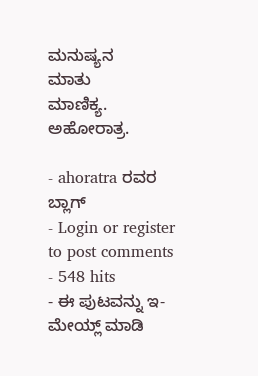ಮನುಷ್ಯನ
ಮಾತು
ಮಾಣಿಕ್ಯ.
ಅಹೋರಾತ್ರ.

- ahoratra ರವರ ಬ್ಲಾಗ್
- Login or register to post comments
- 548 hits
- ಈ ಪುಟವನ್ನು ಇ-ಮೇಯ್ಲ್ ಮಾಡಿ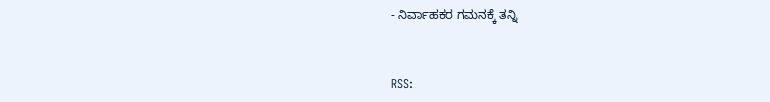- ನಿರ್ವಾಹಕರ ಗಮನಕ್ಕೆ ತನ್ನಿ


RSS: